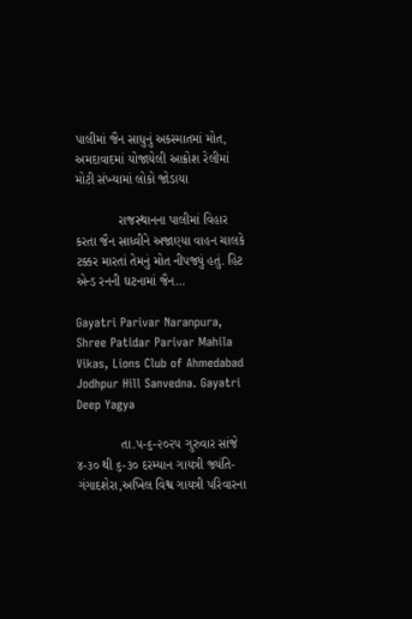પાલીમાં જૈન સાધુનું અકસ્માતમાં મોત, અમદાવાદમાં યોજાયેલી આક્રોશ રેલીમાં મોટી સંખ્યામાં લોકો જોડાયા

            રાજસ્થાનના પાલીમાં વિહાર કરતા જૈન સાધ્વીને અજાણ્યા વાહન ચાલકે ટક્કર મારતાં તેમનું મોત નીપજ્યું હતું. હિટ એન્ડ રનની ઘટનામાં જૈન…

Gayatri Parivar Naranpura, Shree Patidar Parivar Mahila Vikas, Lions Club of Ahmedabad Jodhpur Hill Sanvedna. Gayatri Deep Yagya

            તા.૫-૬-૨૦૨૫ ગુરુવાર સાંજે ૪-૩૦ થી ૬-૩૦ દરમ્યાન ગાયત્રી જ્યંતિ-ગંગાદશેરા,અખિલ વિશ્વ ગાયત્રી પરિવારના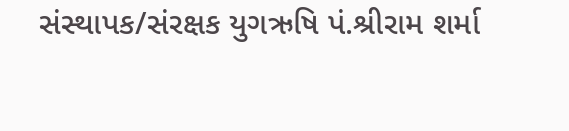સંસ્થાપક/સંરક્ષક યુગઋષિ પં.શ્રીરામ શર્મા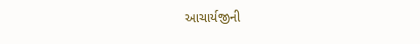આચાર્યજીની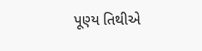પૂણ્ય તિથીએ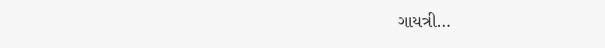ગાયત્રી…